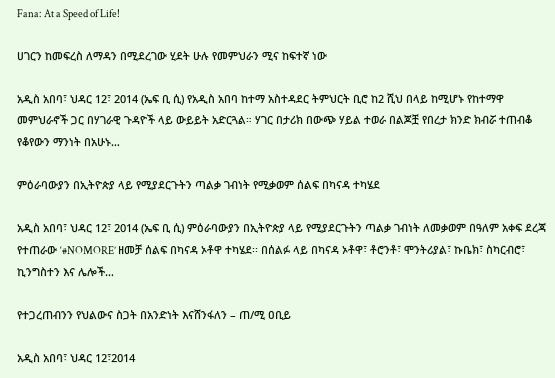Fana: At a Speed of Life!

ሀገርን ከመፍረስ ለማዳን በሚደረገው ሂደት ሁሉ የመምህራን ሚና ከፍተኛ ነው

አዲስ አበባ፣ ህዳር 12፣ 2014 (ኤፍ ቢ ሲ) የአዲስ አበባ ከተማ አስተዳደር ትምህርት ቢሮ ከ2 ሺህ በላይ ከሚሆኑ የከተማዋ መምህራኖች ጋር በሃገራዊ ጉዳዮች ላይ ውይይት አድርጓል። ሃገር በታሪክ በውጭ ሃይል ተወራ በልጆቿ የበረታ ክንድ ክብሯ ተጠብቆ የቆየውን ማንነት በአሁኑ…

ምዕራባውያን በኢትዮጵያ ላይ የሚያደርጉትን ጣልቃ ገብነት የሚቃወም ሰልፍ በካናዳ ተካሄደ

አዲስ አበባ፣ ህዳር 12፣ 2014 (ኤፍ ቢ ሲ) ምዕራባውያን በኢትዮጵያ ላይ የሚያደርጉትን ጣልቃ ገብነት ለመቃወም በዓለም አቀፍ ደረጃ የተጠራው ‘#NOMORE’ ዘመቻ ሰልፍ በካናዳ ኦቶዋ ተካሄደ፡፡ በሰልፉ ላይ በካናዳ ኦቶዋ፣ ቶሮንቶ፣ ሞንትሪያል፣ ኩቤክ፣ ስካርብሮ፣ ኪንግስተን እና ሌሎች…

የተጋረጠብንን የህልውና ስጋት በአንድነት እናሸንፋለን – ጠ/ሚ ዐቢይ

አዲስ አበባ፣ ህዳር 12፣2014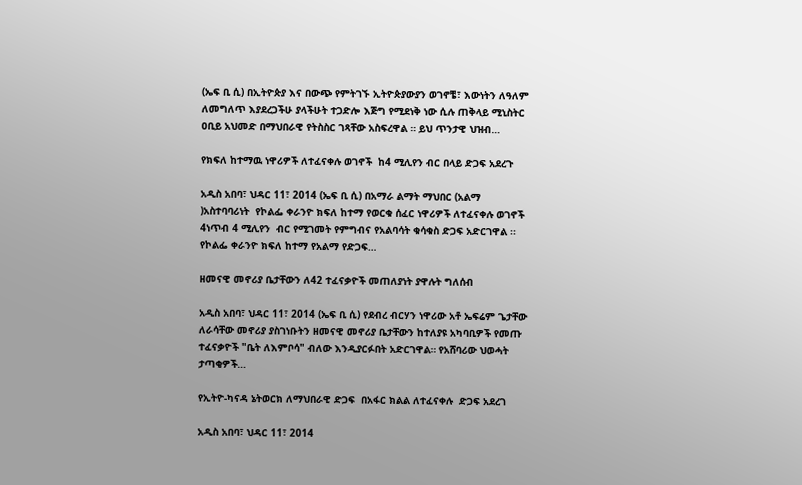(ኤፍ ቢ ሲ) በኢትዮጵያ እና በውጭ የምትገኙ ኢትዮጵያውያን ወገኖቼ፣ እውነትን ለዓለም ለመግለጥ እያደረጋችሁ ያላችሁት ተጋድሎ እጅግ የሚደነቅ ነው ሲሉ ጠቅላይ ሚኒስትር ዐቢይ አህመድ በማህበራዊ የትስስር ገጻቸው አስፍረዋል ። ይህ ጥንታዊ ህዝብ…

የክፍለ ከተማዉ ነዋሪዎች ለተፈናቀሉ ወገኖች  ከ4 ሚሊየን ብር በላይ ድጋፍ አደረጉ

አዲስ አበባ፣ ህዳር 11፣ 2014 (ኤፍ ቢ ሲ) በአማራ ልማት ማህበር (አልማ )አስተባባሪነት  የኮልፌ ቀራንዮ ክፍለ ከተማ የወርቁ ሰፈር ነዋሪዎች ለተፈናቀሉ ወገኖች 4ነጥብ 4 ሚሊየን  ብር የሚገመት የምግብና የአልባሳት ቁሳቁስ ድጋፍ አድርገዋል ፡፡ የኮልፌ ቀራንዮ ክፍለ ከተማ የአልማ የድጋፍ…

ዘመናዊ መኖሪያ ቤታቸውን ለ42 ተፈናቃዮች መጠለያነት ያዋሉት ግለሰብ

አዲስ አበባ፣ ህዳር 11፣ 2014 (ኤፍ ቢ ሲ) የደብረ ብርሃን ነዋሪው አቶ ኤፍሬም ጌታቸው ለራሳቸው መኖሪያ ያስገነቡትን ዘመናዊ መኖሪያ ቤታቸውን ከተለያዩ አካባቢዎች የመጡ ተፈናቃዮች "ቤት ለእምቦሳ" ብለው እንዲያርፉበት አድርገዋል። የአሸባሪው ህወሓት ታጣቂዎች…

የኢትዮ-ካናዳ ኔትወርክ ለማህበራዊ ድጋፍ  በአፋር ክልል ለተፈናቀሉ  ድጋፍ አደረገ

አዲስ አበባ፣ ህዳር 11፣ 2014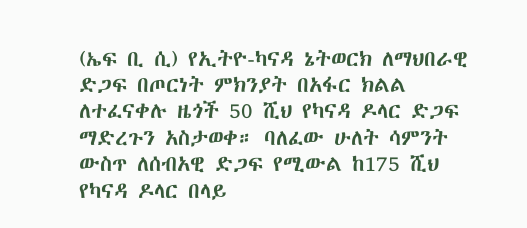(ኤፍ ቢ ሲ) የኢትዮ-ካናዳ ኔትወርክ ለማህበራዊ ድጋፍ በጦርነት ምክንያት በአፋር ክልል ለተፈናቀሉ ዜጎች 50 ሺህ የካናዳ ዶላር ድጋፍ ማድረጉን አስታወቀ። ባለፈው ሁለት ሳምንት ውስጥ ለሰብአዊ ድጋፍ የሚውል ከ175 ሺህ የካናዳ ዶላር በላይ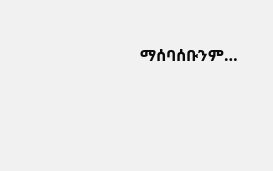ማሰባሰቡንም…